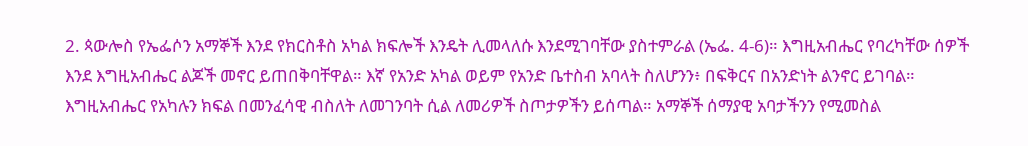2. ጳውሎስ የኤፌሶን አማኞች እንደ የክርስቶስ አካል ክፍሎች እንዴት ሊመላለሱ እንደሚገባቸው ያስተምራል (ኤፌ. 4-6)። እግዚአብሔር የባረካቸው ሰዎች እንደ እግዚአብሔር ልጆች መኖር ይጠበቅባቸዋል። እኛ የአንድ አካል ወይም የአንድ ቤተስብ አባላት ስለሆንን፥ በፍቅርና በአንድነት ልንኖር ይገባል። እግዚአብሔር የአካሉን ክፍል በመንፈሳዊ ብስለት ለመገንባት ሲል ለመሪዎች ስጦታዎችን ይሰጣል። አማኞች ሰማያዊ አባታችንን የሚመስል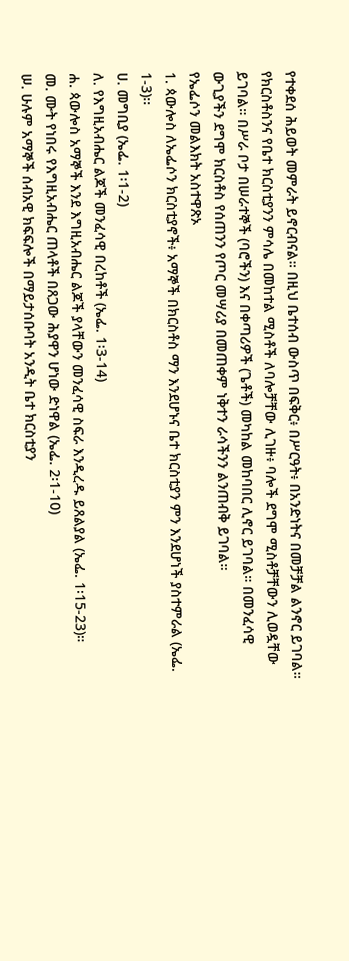የተቀደሰ ሕይወት መምራት ይኖርብናል። በዚህ ቤተሰብ ውስጥ በፍቅር፥ በሥርዓት፥ በአንድነትና በመቻቻል ልንኖር ይገባል። የክርስቶስንና የቤተ ክርስቲያንን ምሳሌ በመከተል ሚስቶች ለባሎቻቸው ሊገዙ፥ ባሎች ደግሞ ሚስቶቻቸውን ሊወዷቸው ይገባል። በሥራ ቦታ በሠራተኞች (ባሮችን) እና በቀጣሪዎች (ጌቶች) መካከል መከባበር ሊኖር ይገባል። በመንፈሳዊ ውጊያችን ደግሞ ክርስቶስ የሰጠንን የጦር መሣሪያ በመጠቀም ነቅተን ራሳችንን ልንጠብቅ ይገባል።
የኤፌሶን መልእክት አስተዋጽኦ
1. ጳውሎስ ለኤፌሶን ክርስቲያኖች፥ አማኞች በክርስቶስ ማን እንደሆኑና ቤተ ክርስቲያን ምን እንደሆነች ያስተምራል (ኤፌ. 1-3)፡፡
ሀ. መግቢያ (ኤፌ. 1፡1-2)
ለ. የእግዚአብሔር ልጆች መንፈሳዊ በረከቶች (ኤፌ. 1፡3-14)
ሐ. ጳውሎስ አማኞች እንደ እግዚአብሔር ልጆች ያላቸውን መንፈሳዊ ስፍራ እንዲረዱ ይጸልያል (ኤፌ. 1፡15-23)።
መ. ሙት የነበሩ የእግዚአብሔር ጠላቶች በጸጋው ሕያዋን ሆነው ድነዋል (ኤፌ. 2፡1-10)
ሠ. ሁሉም አማኞች ሰብአዊ ክፍፍሎች በማይታሰቡባት አንዲት ቤተ ክርስቲያን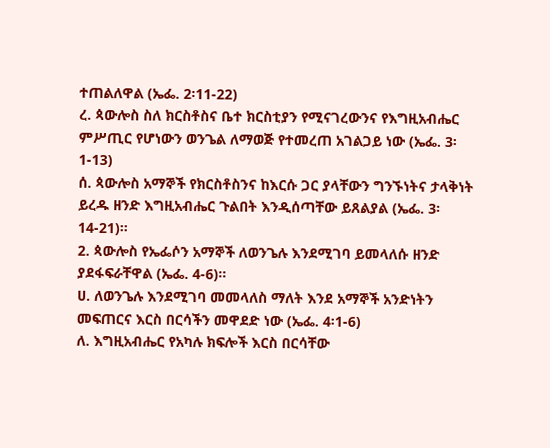ተጠልለዋል (ኤፌ. 2፡11-22)
ረ. ጳውሎስ ስለ ክርስቶስና ቤተ ክርስቲያን የሚናገረውንና የእግዚአብሔር ምሥጢር የሆነውን ወንጌል ለማወጅ የተመረጠ አገልጋይ ነው (ኤፌ. 3፡1-13)
ሰ. ጳውሎስ አማኞች የክርስቶስንና ከእርሱ ጋር ያላቸውን ግንኙነትና ታላቅነት ይረዱ ዘንድ እግዚአብሔር ጉልበት እንዲሰጣቸው ይጸልያል (ኤፌ. 3፡14-21)።
2. ጳውሎስ የኤፌሶን አማኞች ለወንጌሉ እንደሚገባ ይመላለሱ ዘንድ ያደፋፍራቸዋል (ኤፌ. 4-6)።
ሀ. ለወንጌሉ እንደሚገባ መመላለስ ማለት እንደ አማኞች አንድነትን መፍጠርና እርስ በርሳችን መዋደድ ነው (ኤፌ. 4፡1-6)
ለ. እግዚአብሔር የአካሉ ክፍሎች እርስ በርሳቸው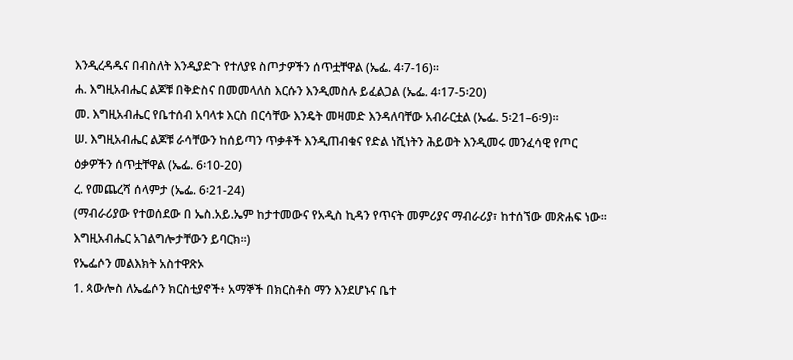እንዲረዳዱና በብስለት እንዲያድጉ የተለያዩ ስጦታዎችን ሰጥቷቸዋል (ኤፌ. 4፡7-16)።
ሐ. እግዚአብሔር ልጆቹ በቅድስና በመመላለስ እርሱን እንዲመስሉ ይፈልጋል (ኤፌ. 4፡17-5፡20)
መ. እግዚአብሔር የቤተሰብ አባላቱ እርስ በርሳቸው እንዴት መዛመድ እንዳለባቸው አብራርቷል (ኤፌ. 5፡21–6፡9)።
ሠ. እግዚአብሔር ልጆቹ ራሳቸውን ከሰይጣን ጥቃቶች እንዲጠብቁና የድል ነሺነትን ሕይወት እንዲመሩ መንፈሳዊ የጦር ዕቃዎችን ሰጥቷቸዋል (ኤፌ. 6፡10-20)
ረ. የመጨረሻ ሰላምታ (ኤፌ. 6፡21-24)
(ማብራሪያው የተወሰደው በ ኤስ.አይ.ኤም ከታተመውና የአዲስ ኪዳን የጥናት መምሪያና ማብራሪያ፣ ከተሰኘው መጽሐፍ ነው፡፡ እግዚአብሔር አገልግሎታቸውን ይባርክ፡፡)
የኤፌሶን መልእክት አስተዋጽኦ
1. ጳውሎስ ለኤፌሶን ክርስቲያኖች፥ አማኞች በክርስቶስ ማን እንደሆኑና ቤተ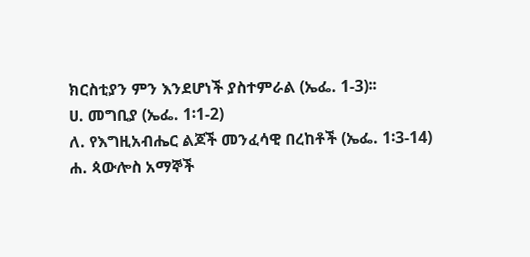ክርስቲያን ምን እንደሆነች ያስተምራል (ኤፌ. 1-3)፡፡
ሀ. መግቢያ (ኤፌ. 1፡1-2)
ለ. የእግዚአብሔር ልጆች መንፈሳዊ በረከቶች (ኤፌ. 1፡3-14)
ሐ. ጳውሎስ አማኞች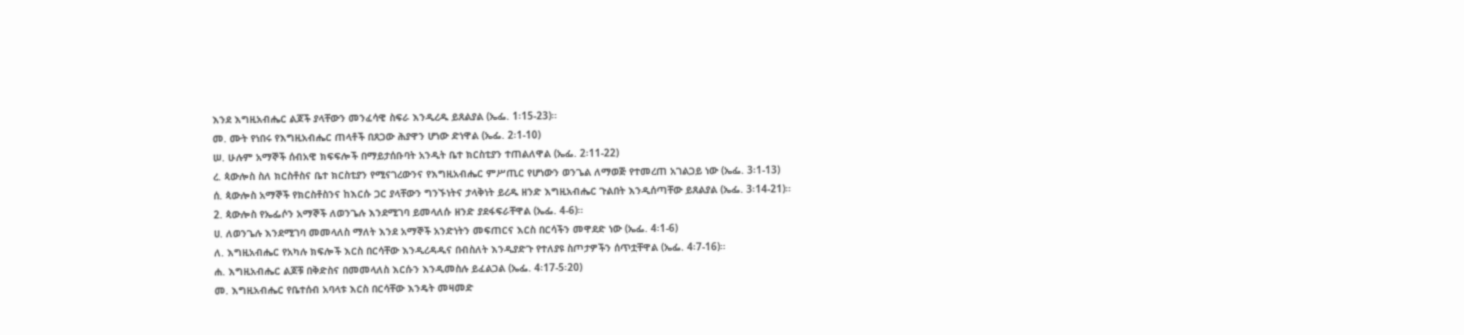እንደ እግዚአብሔር ልጆች ያላቸውን መንፈሳዊ ስፍራ እንዲረዱ ይጸልያል (ኤፌ. 1፡15-23)።
መ. ሙት የነበሩ የእግዚአብሔር ጠላቶች በጸጋው ሕያዋን ሆነው ድነዋል (ኤፌ. 2፡1-10)
ሠ. ሁሉም አማኞች ሰብአዊ ክፍፍሎች በማይታሰቡባት አንዲት ቤተ ክርስቲያን ተጠልለዋል (ኤፌ. 2፡11-22)
ረ. ጳውሎስ ስለ ክርስቶስና ቤተ ክርስቲያን የሚናገረውንና የእግዚአብሔር ምሥጢር የሆነውን ወንጌል ለማወጅ የተመረጠ አገልጋይ ነው (ኤፌ. 3፡1-13)
ሰ. ጳውሎስ አማኞች የክርስቶስንና ከእርሱ ጋር ያላቸውን ግንኙነትና ታላቅነት ይረዱ ዘንድ እግዚአብሔር ጉልበት እንዲሰጣቸው ይጸልያል (ኤፌ. 3፡14-21)።
2. ጳውሎስ የኤፌሶን አማኞች ለወንጌሉ እንደሚገባ ይመላለሱ ዘንድ ያደፋፍራቸዋል (ኤፌ. 4-6)።
ሀ. ለወንጌሉ እንደሚገባ መመላለስ ማለት እንደ አማኞች አንድነትን መፍጠርና እርስ በርሳችን መዋደድ ነው (ኤፌ. 4፡1-6)
ለ. እግዚአብሔር የአካሉ ክፍሎች እርስ በርሳቸው እንዲረዳዱና በብስለት እንዲያድጉ የተለያዩ ስጦታዎችን ሰጥቷቸዋል (ኤፌ. 4፡7-16)።
ሐ. እግዚአብሔር ልጆቹ በቅድስና በመመላለስ እርሱን እንዲመስሉ ይፈልጋል (ኤፌ. 4፡17-5፡20)
መ. እግዚአብሔር የቤተሰብ አባላቱ እርስ በርሳቸው እንዴት መዛመድ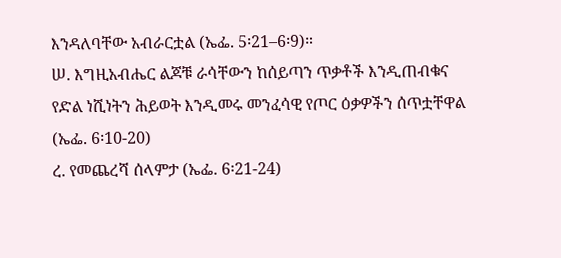እንዳለባቸው አብራርቷል (ኤፌ. 5፡21–6፡9)።
ሠ. እግዚአብሔር ልጆቹ ራሳቸውን ከሰይጣን ጥቃቶች እንዲጠብቁና የድል ነሺነትን ሕይወት እንዲመሩ መንፈሳዊ የጦር ዕቃዎችን ሰጥቷቸዋል (ኤፌ. 6፡10-20)
ረ. የመጨረሻ ሰላምታ (ኤፌ. 6፡21-24)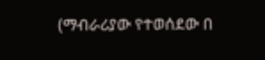(ማብራሪያው የተወሰደው በ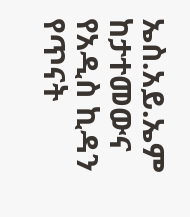ኤስ.አይ.ኤም ከታተመውና የአዲስ ኪዳን የጥናት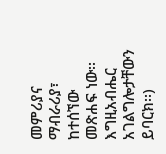መምሪያና ማብራሪያ፣ ከተሰኘው መጽሐፍ ነው፡፡ እግዚአብሔር አገልግሎታቸውን ይባርክ፡፡)